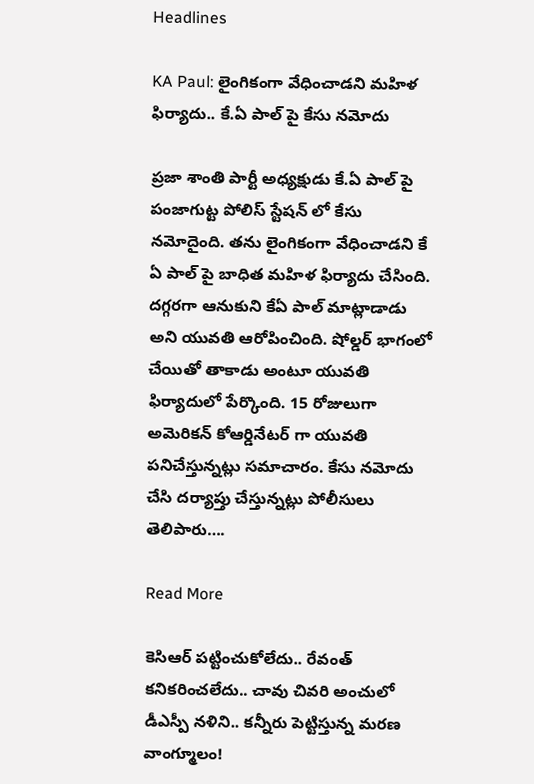Headlines

KA Paul: లైంగికంగా వేధించాడని మహిళ ఫిర్యాదు.. కే.ఏ పాల్ పై కేసు నమోదు

ప్రజా శాంతి పార్టీ అధ్యక్షుడు కే.ఏ పాల్ పై పంజాగుట్ట పోలిస్ స్టేషన్ లో కేసు నమోదైంది. తను లైంగికంగా వేధించాడని కే ఏ పాల్ పై బాధిత మహిళ ఫిర్యాదు చేసింది. దగ్గరగా ఆనుకుని కేఏ పాల్ మాట్లాడాడు అని యువతి ఆరోపించింది. షోల్డర్ భాగంలో చేయితో తాకాడు అంటూ యువతి ఫిర్యాదులో పేర్కొంది. 15 రోజులుగా అమెరికన్ కోఆర్డినేటర్ గా యువతి పనిచేస్తున్నట్లు సమాచారం. కేసు నమోదు చేసి దర్యాప్తు చేస్తున్నట్లు పోలీసులు తెలిపారు….

Read More

కెసిఆర్ పట్టించుకోలేదు.. రేవంత్ కనికరించలేదు.. చావు చివరి అంచులో డీఎస్పీ నళిని.. కన్నీరు పెట్టిస్తున్న మరణ వాంగ్మూలం!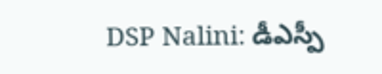DSP Nalini: డీఎస్పీ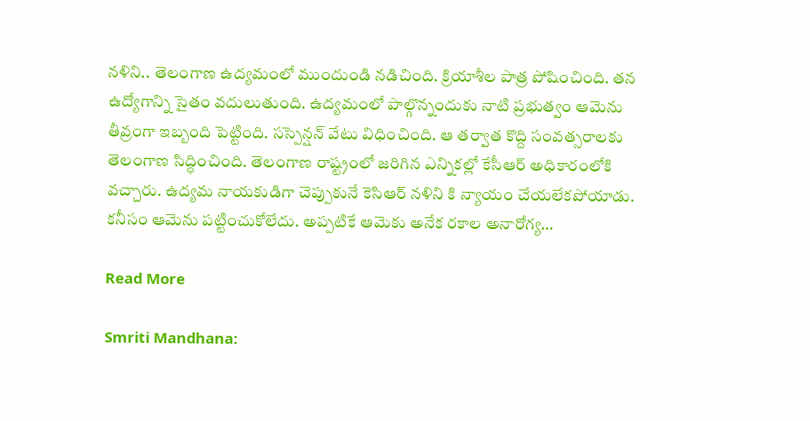నళిని.. తెలంగాణ ఉద్యమంలో ముందుండి నడిచింది. క్రియాశీల పాత్ర పోషించింది. తన ఉద్యోగాన్ని సైతం వదులుతుంది. ఉద్యమంలో పాల్గొన్నందుకు నాటి ప్రభుత్వం ఆమెను తీవ్రంగా ఇబ్బంది పెట్టింది. సస్పెన్షన్ వేటు విధించింది. ఆ తర్వాత కొద్ది సంవత్సరాలకు తెలంగాణ సిద్ధించింది. తెలంగాణ రాష్ట్రంలో జరిగిన ఎన్నికల్లో కేసీఆర్ అధికారంలోకి వచ్చారు. ఉద్యమ నాయకుడిగా చెప్పుకునే కెసిఆర్ నళిని కి న్యాయం చేయలేకపోయాడు. కనీసం ఆమెను పట్టించుకోలేదు. అప్పటికే ఆమెకు అనేక రకాల అనారోగ్య…

Read More

Smriti Mandhana: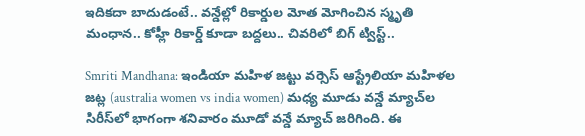ఇదికదా బాదుడంటే.. వన్డేల్లో రికార్డుల మోత మోగించిన స్మృతి మంధాన.. కోహ్లీ రికార్డ్‌ కూడా బద్దలు.. చివరిలో బిగ్ ట్విస్ట్..

Smriti Mandhana: ఇండియా మహిళ జట్టు వర్సెస్ ఆస్ట్రేలియా మహిళల జట్ల (australia women vs india women) మధ్య మూడు వన్డే మ్యాచ్‌ల సిరీస్‌లో భాగంగా శనివారం మూడో వన్డే మ్యాచ్ జరిగింది. ఈ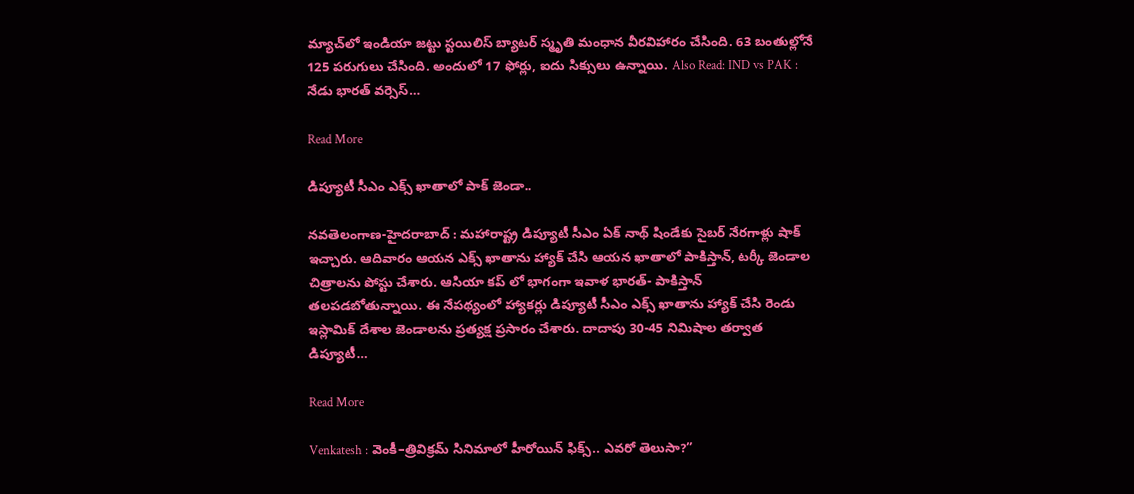మ్యాచ్‌లో ఇండియా జట్టు స్టయిలిస్ బ్యాటర్ స్మృతి మంధాన వీరవిహారం చేసింది. 63 బంతుల్లోనే 125 పరుగులు చేసింది. అందులో 17 ఫోర్లు, ఐదు సిక్సులు ఉన్నాయి. Also Read: IND vs PAK : నేడు భారత్ వర్సెస్…

Read More

డిప్యూటీ సీఎం ఎక్స్ ఖాతాలో పాక్ జెండా..

న‌వ‌తెలంగాణ‌-హైద‌రాబాద్ : మహారాష్ట్ర డిప్యూటీ సీఎం ఏక్ నాథ్ షిండేకు సైబర్ నేరగాళ్లు షాక్ ఇచ్చారు. ఆదివారం ఆయన ఎక్స్ ఖాతాను హ్యాక్ చేసి ఆయన ఖాతాలో పాకిస్తాన్, టర్కీ జెండాల చిత్రాలను పోస్టు చేశారు. ఆసియా కప్ లో భాగంగా ఇవాళ భారత్- పాకిస్తాన్ తలపడబోతున్నాయి. ఈ నేపథ్యంలో హ్యాకర్లు డిప్యూటీ సీఎం ఎక్స్ ఖాతాను హ్యాక్ చేసి రెండు ఇస్లామిక్ దేశాల జెండాలను ప్రత్యక్ష ప్రసారం చేశారు. దాదాపు 30-45 నిమిషాల తర్వాత డిప్యూటీ…

Read More

Venkatesh : వెంకీ–త్రివిక్రమ్ సినిమాలో హీరోయిన్ ఫిక్స్.. ఎవరో తెలుసా?”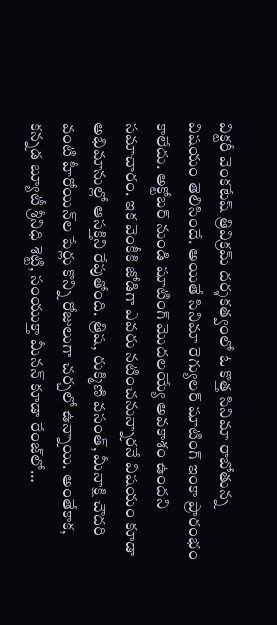విక్టరీ వెంకటేష్ త్రివిక్రమ్ దర్శకత్వంలో ఓ కొత్త సినిమా రాబోతున్న విషయం తెలిసిందే. అయితే సినిమా రెగ్యులర్ షూటింగ్ ఇంకా ప్రారంభం కాలేదు. అక్టోబర్ నుండి షూటింగ్ మొదలయ్యే అవకాశం ఉందని సమాచారం. ఇక వెంకీకి జోడిగా ఎవరు నటించనున్నారనే విషయం కూడా అభిమానుల్లో ఆసక్తిని రేపుతోంది. త్రిష, రుక్మిణి వసంత్, మీనాక్షి చౌదరి వంటి హీరోయిన్‌ల పేర్లు కొన్ని రోజులుగా చర్చలో ఉన్నాయి. అంతేకాక, కన్నడ బ్యూటీ శ్రీనిధి శెట్టి, సంయుక్తా మీనన్ కూడా రేంజ్‌లో…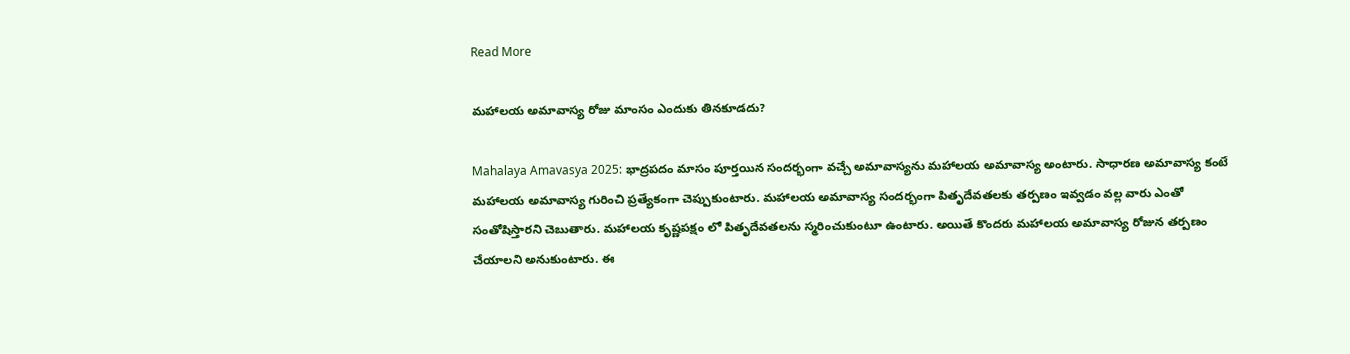Read More

మహాలయ అమావాస్య రోజు మాంసం ఎందుకు తినకూడదు?

Mahalaya Amavasya 2025: భాద్రపదం మాసం పూర్తయిన సందర్భంగా వచ్చే అమావాస్యను మహాలయ అమావాస్య అంటారు. సాధారణ అమావాస్య కంటే మహాలయ అమావాస్య గురించి ప్రత్యేకంగా చెప్పుకుంటారు. మహాలయ అమావాస్య సందర్భంగా పితృదేవతలకు తర్పణం ఇవ్వడం వల్ల వారు ఎంతో సంతోషిస్తారని చెబుతారు. మహాలయ కృష్ణపక్షం లో పితృదేవతలను స్మరించుకుంటూ ఉంటారు. అయితే కొందరు మహాలయ అమావాస్య రోజున తర్పణం చేయాలని అనుకుంటారు. ఈ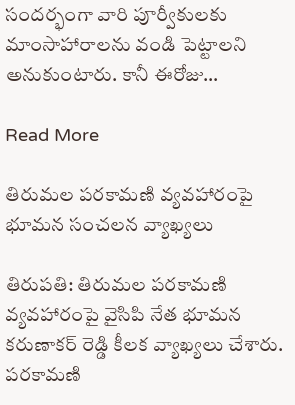సందర్భంగా వారి పూర్వీకులకు మాంసాహారాలను వండి పెట్టాలని అనుకుంటారు. కానీ ఈరోజు…

Read More

తిరుమల పరకామణి వ్యవహారంపై భూమన సంచలన వ్యాఖ్యలు

తిరుపతి: తిరుమల పరకామణి వ్యవహారంపై వైసిపి నేత భూమన కరుణాకర్ రెడ్డి కీలక వ్యాఖ్యలు చేశారు. పరకామణి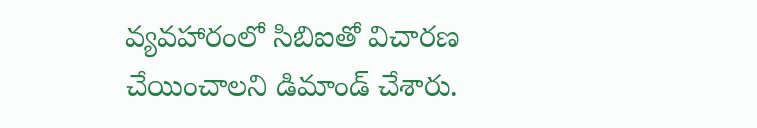వ్యవహారంలో సిబిఐతో విచారణ చేయించాలని డిమాండ్ చేశారు.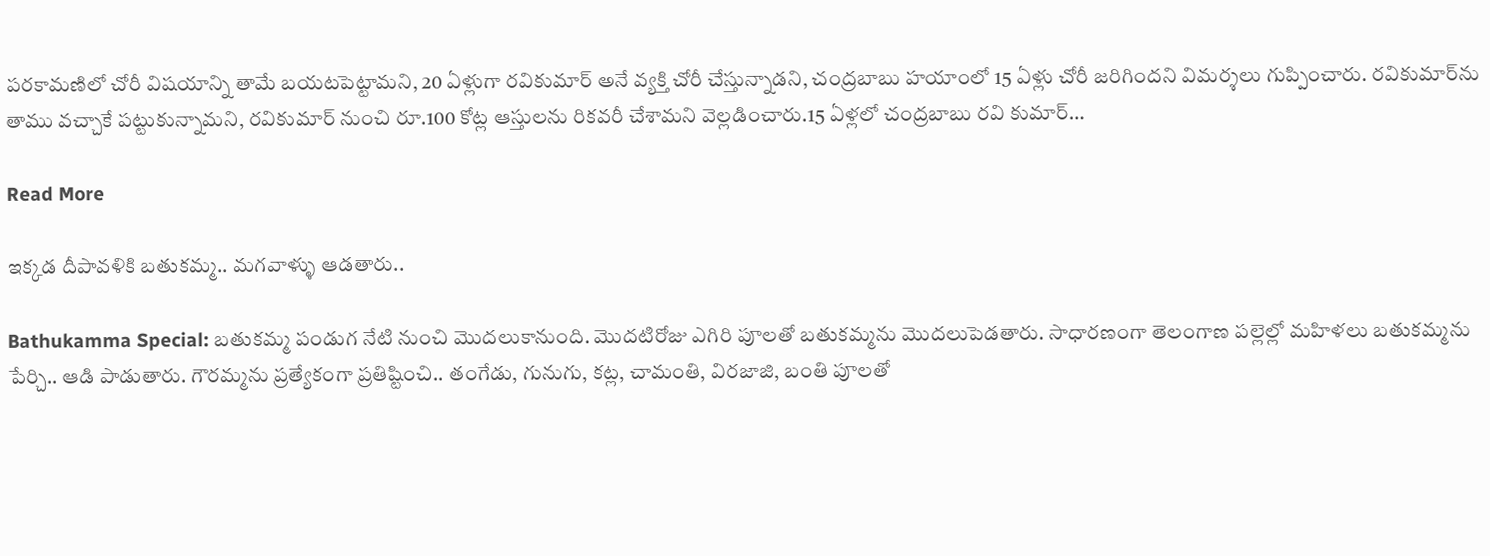పరకామణిలో చోరీ విషయాన్ని తామే బయటపెట్టామని, 20 ఏళ్లుగా రవికుమార్ అనే వ్యక్తి చోరీ చేస్తున్నాడని, చంద్రబాబు హయాంలో 15 ఏళ్లు చోరీ జరిగిందని విమర్శలు గుప్పించారు. రవికుమార్‌ను తాము వచ్చాకే పట్టుకున్నామని, రవికుమార్ నుంచి రూ.100 కోట్ల ఆస్తులను రికవరీ చేశామని వెల్లడించారు.15 ఏళ్లలో చంద్రబాబు రవి కుమార్…

Read More

ఇక్కడ దీపావళికి బతుకమ్మ.. మగవాళ్ళు ఆడతారు..

Bathukamma Special: బతుకమ్మ పండుగ నేటి నుంచి మొదలుకానుంది. మొదటిరోజు ఎగిరి పూలతో బతుకమ్మను మొదలుపెడతారు. సాధారణంగా తెలంగాణ పల్లెల్లో మహిళలు బతుకమ్మను పేర్చి.. ఆడి పాడుతారు. గౌరమ్మను ప్రత్యేకంగా ప్రతిష్టించి.. తంగేడు, గునుగు, కట్ల, చామంతి, విరజాజి, బంతి పూలతో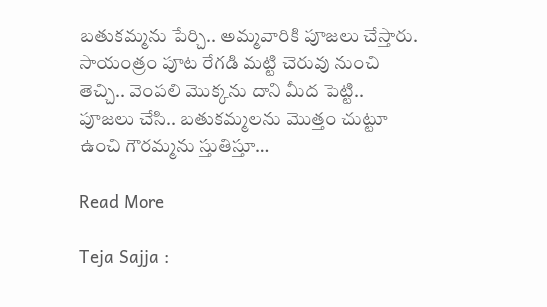బతుకమ్మను పేర్చి.. అమ్మవారికి పూజలు చేస్తారు. సాయంత్రం పూట రేగడి మట్టి చెరువు నుంచి తెచ్చి.. వెంపలి మొక్కను దాని మీద పెట్టి.. పూజలు చేసి.. బతుకమ్మలను మొత్తం చుట్టూ ఉంచి గౌరమ్మను స్తుతిస్తూ…

Read More

Teja Sajja :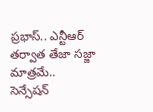ప్రభాస్.. ఎన్టీఆర్ తర్వాత తేజా సజ్జా మాత్రమే.. సెన్సేషన్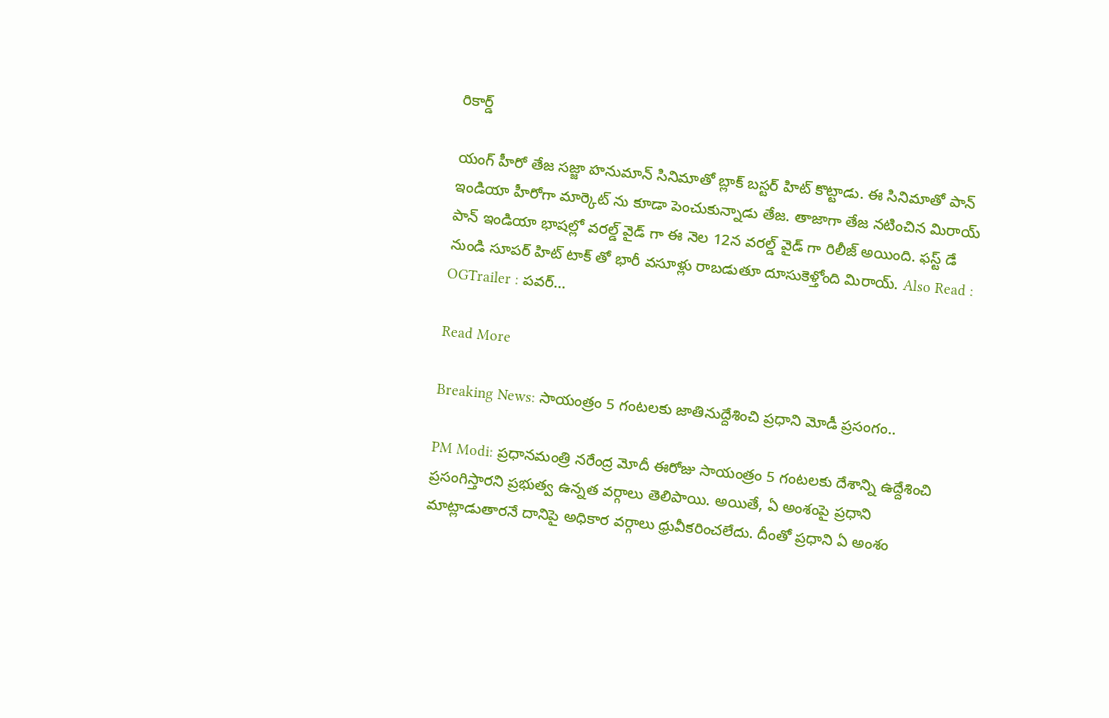రికార్డ్

యంగ్ హీరో తేజ సజ్జా హనుమాన్ సినిమాతో బ్లాక్ బస్టర్ హిట్ కొట్టాడు. ఈ సినిమాతో పాన్ ఇండియా హీరోగా మార్కెట్ ను కూడా పెంచుకున్నాడు తేజ. తాజాగా తేజ నటించిన మిరాయ్ పాన్ ఇండియా భాషల్లో వరల్డ్ వైడ్ గా ఈ నెల 12న వరల్డ్ వైడ్ గా రిలీజ్ అయింది. ఫస్ట్ డే నుండి సూపర్ హిట్ టాక్ తో భారీ వసూళ్లు రాబడుతూ దూసుకెళ్తోంది మిరాయ్. Also Read : OGTrailer : పవర్…

Read More

Breaking News: సాయంత్రం 5 గంటలకు జాతినుద్దేశించి ప్రధాని మోడీ ప్రసంగం..

PM Modi: ప్రధానమంత్రి నరేంద్ర మోదీ ఈరోజు సాయంత్రం 5 గంటలకు దేశాన్ని ఉద్దేశించి ప్రసంగిస్తారని ప్రభుత్వ ఉన్నత వర్గాలు తెలిపాయి. అయితే, ఏ అంశంపై ప్రధాని మాట్లాడుతారనే దానిపై అధికార వర్గాలు ధ్రువీకరించలేదు. దీంతో ప్రధాని ఏ అంశం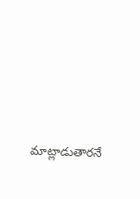మాట్లాడుతారనే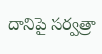దానిపై సర్వత్రా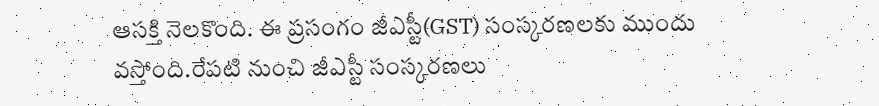ఆసక్తి నెలకొంది. ఈ ప్రసంగం జీఎస్టీ(GST) సంస్కరణలకు ముందు వస్తోంది.రేపటి నుంచి జీఎస్టీ సంస్కరణలు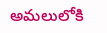అమలులోకి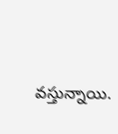వస్తున్నాయి.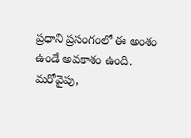ప్రధాని ప్రసంగంలో ఈ అంశం ఉండే అవకాశం ఉంది. మరోవైపు,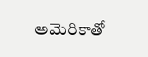అమెరికాతో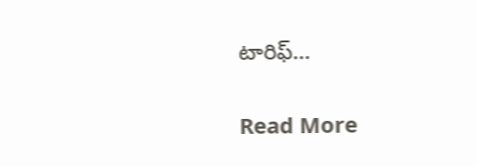టారిఫ్…

Read More